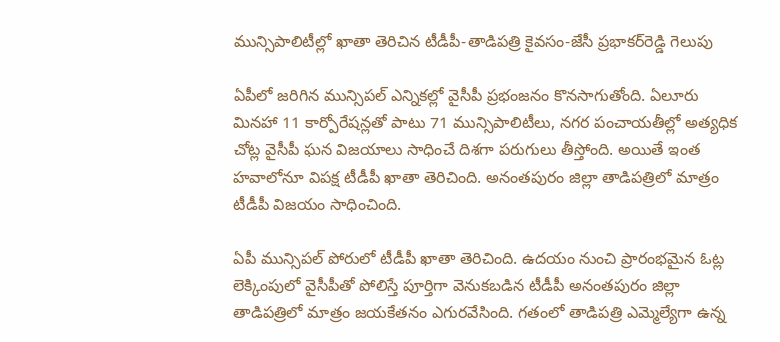మున్సిపాలిటీల్లో ఖాతా తెరిచిన టీడీపీ-తాడిపత్రి కైవసం-జేసీ ప్రభాకర్‌రెడ్డి గెలుపు

ఏపీలో జరిగిన మున్సిపల్‌ ఎన్నికల్లో వైసీపీ ప్రభంజనం కొనసాగుతోంది. ఏలూరు మినహా 11 కార్పోరేషన్లతో పాటు 71 మున్సిపాలిటీలు, నగర పంచాయతీల్లో అత్యధిక చోట్ల వైసీపీ ఘన విజయాలు సాధించే దిశగా పరుగులు తీస్తోంది. అయితే ఇంత హవాలోనూ విపక్ష టీడీపీ ఖాతా తెరిచింది. అనంతపురం జిల్లా తాడిపత్రిలో మాత్రం టీడీపీ విజయం సాధించింది.

ఏపీ మున్సిపల్‌ పోరులో టీడీపీ ఖాతా తెరిచింది. ఉదయం నుంచి ప్రారంభమైన ఓట్ల లెక్కింపులో వైసీపీతో పోలిస్తే పూర్తిగా వెనుకబడిన టీడీపీ అనంతపురం జిల్లా తాడిపత్రిలో మాత్రం జయకేతనం ఎగురవేసింది. గతంలో తాడిపత్రి ఎమ్మెల్యేగా ఉన్న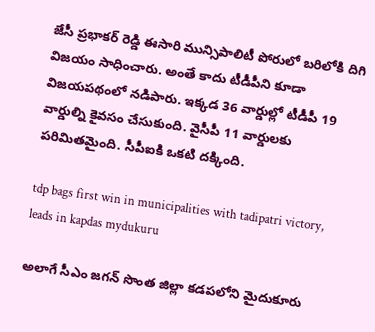జేసీ ప్రభాకర్‌ రెడ్డి ఈసారి మున్సిపాలిటీ పోరులో బరిలోకి దిగి విజయం సాధించారు. అంతే కాదు టీడీపీని కూడా విజయపథంలో నడిపారు. ఇక్కడ 36 వార్డుల్లో టీడీపీ 19 వార్డుల్ని కైవసం చేసుకుంది. వైసీపీ 11 వార్డులకు పరిమితమైంది. సీపీఐకి ఒకటి దక్కింది.

tdp bags first win in municipalities with tadipatri victory, leads in kapdas mydukuru

అలాగే సీఎం జగన్‌ సొంత జిల్లా కడపలోని మైదుకూరు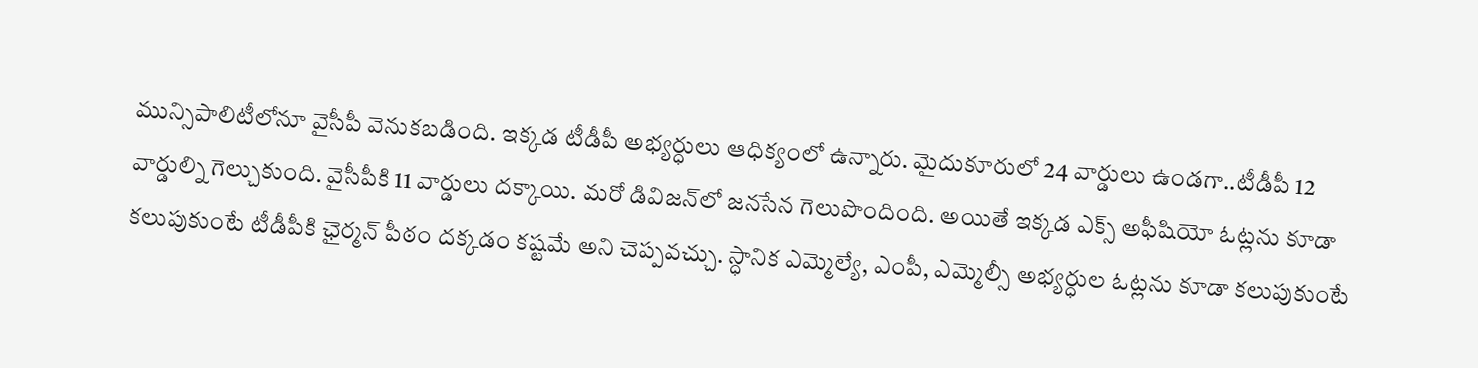మున్సిపాలిటీలోనూ వైసీపీ వెనుకబడింది. ఇక్కడ టీడీపీ అభ్యర్ధులు ఆధిక్యంలో ఉన్నారు. మైదుకూరులో 24 వార్డులు ఉండగా..టీడీపీ 12 వార్డుల్ని గెల్చుకుంది. వైసీపీకి 11 వార్డులు దక్కాయి. మరో డివిజన్‌లో జనసేన గెలుపొందింది. అయితే ఇక్కడ ఎక్స్‌ అఫీషియో ఓట్లను కూడా కలుపుకుంటే టీడీపీకి ఛైర్మన్ పీఠం దక్కడం కష్టమే అని చెప్పవచ్చు. స్ధానిక ఎమ్మెల్యే, ఎంపీ, ఎమ్మెల్సీ అభ్యర్ధుల ఓట్లను కూడా కలుపుకుంటే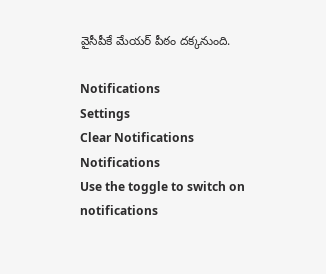వైసీపీకే మేయర్ పీఠం దక్కనుంది.

Notifications
Settings
Clear Notifications
Notifications
Use the toggle to switch on notifications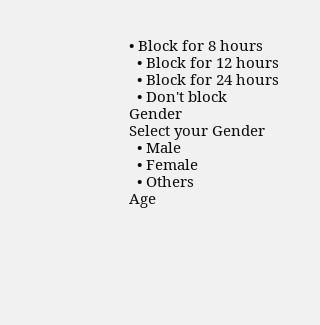• Block for 8 hours
  • Block for 12 hours
  • Block for 24 hours
  • Don't block
Gender
Select your Gender
  • Male
  • Female
  • Others
Age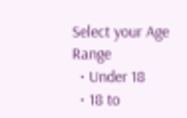Select your Age Range
  • Under 18
  • 18 to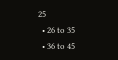25
  • 26 to 35
  • 36 to 45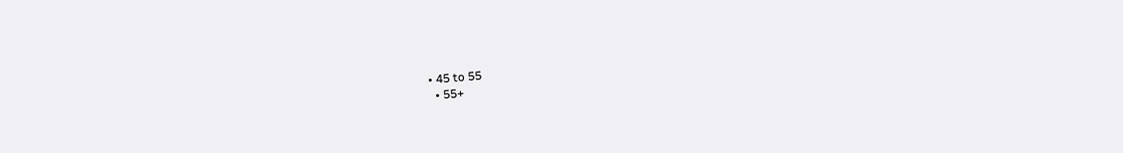• 45 to 55
  • 55+